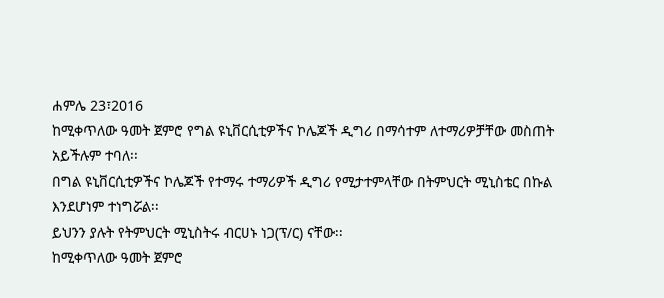ሐምሌ 23፣2016
ከሚቀጥለው ዓመት ጀምሮ የግል ዩኒቨርሲቲዎችና ኮሌጆች ዲግሪ በማሳተም ለተማሪዎቻቸው መስጠት አይችሉም ተባለ፡፡
በግል ዩኒቨርሲቲዎችና ኮሌጆች የተማሩ ተማሪዎች ዲግሪ የሚታተምላቸው በትምህርት ሚኒስቴር በኩል እንደሆነም ተነግሯል፡፡
ይህንን ያሉት የትምህርት ሚኒስትሩ ብርሀኑ ነጋ(ፕ/ር) ናቸው፡፡
ከሚቀጥለው ዓመት ጀምሮ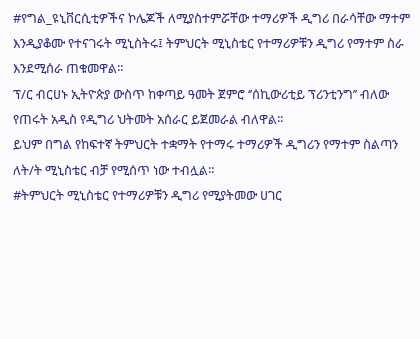#የግል_ዩኒቨርሲቲዎችና ኮሌጆች ለሚያስተምሯቸው ተማሪዎች ዲግሪ በራሳቸው ማተም እንዲያቆሙ የተናገሩት ሚኒስትሩ፤ ትምህርት ሚኒስቴር የተማሪዎቹን ዲግሪ የማተም ስራ እንደሚሰራ ጠቁመዋል፡፡
ፕ/ር ብርሀኑ ኢትዮጵያ ውስጥ ከቀጣይ ዓመት ጀምሮ ‘’ሰኪውሪቲይ ፕሪንቲንግ’’ ብለው የጠሩት አዲስ የዲግሪ ህትመት አሰራር ይጀመራል ብለዋል፡፡
ይህም በግል የከፍተኛ ትምህርት ተቋማት የተማሩ ተማሪዎች ዲግሪን የማተም ስልጣን ለት/ት ሚኒስቴር ብቻ የሚሰጥ ነው ተብሏል፡፡
#ትምህርት ሚኒስቴር የተማሪዎቹን ዲግሪ የሚያትመው ሀገር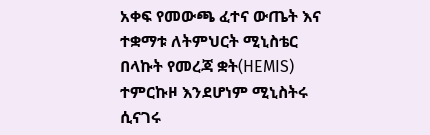አቀፍ የመውጫ ፈተና ውጤት እና ተቋማቱ ለትምህርት ሚኒስቴር በላኩት የመረጃ ቋት(HEMIS) ተምርኩዞ እንደሆነም ሚኒስትሩ ሲናገሩ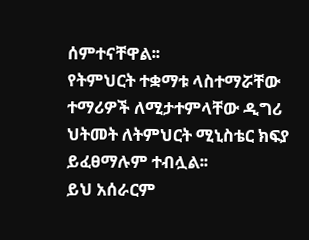ሰምተናቸዋል፡፡
የትምህርት ተቋማቱ ላስተማሯቸው ተማሪዎች ለሚታተምላቸው ዲግሪ ህትመት ለትምህርት ሚኒስቴር ክፍያ ይፈፀማሉም ተብሏል፡፡
ይህ አሰራርም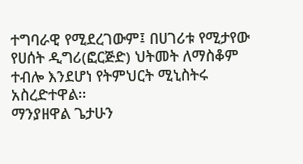ተግባራዊ የሚደረገውም፤ በሀገሪቱ የሚታየው የሀሰት ዲግሪ(ፎርጅድ) ህትመት ለማስቆም ተብሎ እንደሆነ የትምህርት ሚኒስትሩ አስረድተዋል፡፡
ማንያዘዋል ጌታሁን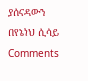ያሰናዳውን በየኔነህ ሲሳይ
Comments